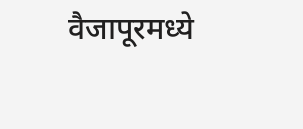वैजापूरमध्ये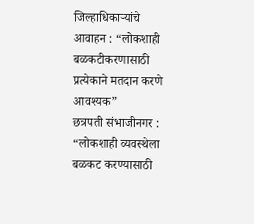जिल्हाधिकाऱ्यांचे आवाहन : “लोकशाही बळकटीकरणासाठी प्रत्येकाने मतदान करणे आवश्यक”
छत्रपती संभाजीनगर : “लोकशाही व्यवस्थेला बळकट करण्यासाठी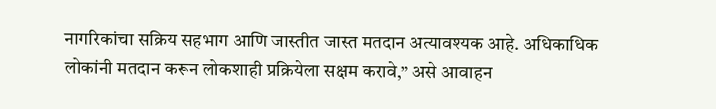नागरिकांचा सक्रिय सहभाग आणि जास्तीत जास्त मतदान अत्यावश्यक आहे. अधिकाधिक लोकांनी मतदान करून लोकशाही प्रक्रियेला सक्षम करावे,” असे आवाहन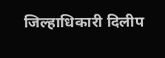जिल्हाधिकारी दिलीप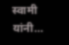स्वामी यांनी…